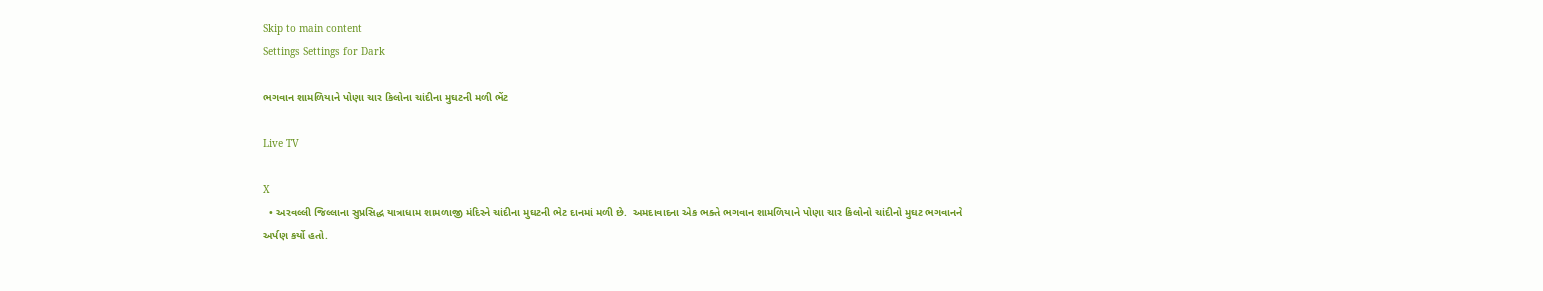Skip to main content
Settings Settings for Dark

ભગવાન શામળિયાને પોણા ચાર કિલોના ચાંદીના મુઘટની મળી ભેંટ

Live TV

X
  • અરવલ્લી જિલ્લાના સુપ્રસિદ્ધ યાત્રાધામ શામળાજી મંદિરને ચાંદીના મુઘટની ભેટ દાનમાં મળી છે.  અમદાવાદના એક ભક્તે ભગવાન શામળિયાને પોણા ચાર કિલોનો ચાંદીનો મુઘટ ભગવાનને અર્પણ કર્યો હતો.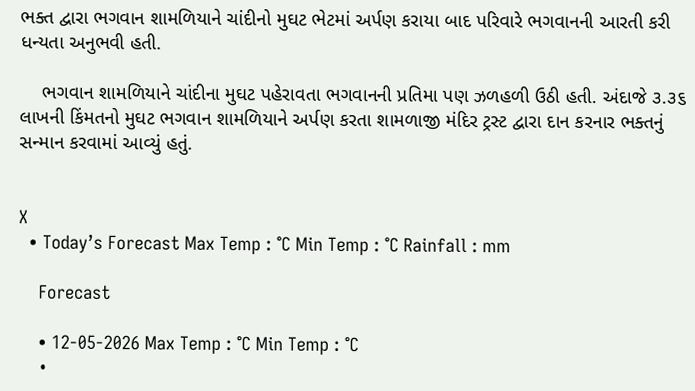ભક્ત દ્વારા ભગવાન શામળિયાને ચાંદીનો મુઘટ ભેટમાં અર્પણ કરાયા બાદ પરિવારે ભગવાનની આરતી કરી ધન્યતા અનુભવી હતી.

    ભગવાન શામળિયાને ચાંદીના મુઘટ પહેરાવતા ભગવાનની પ્રતિમા પણ ઝળહળી ઉઠી હતી. અંદાજે ૩.૩૬ લાખની કિંમતનો મુઘટ ભગવાન શામળિયાને અર્પણ કરતા શામળાજી મંદિર ટ્રસ્ટ દ્વારા દાન કરનાર ભક્તનું સન્માન કરવામાં આવ્યું હતું.


X
  • Today’s Forecast Max Temp : °C Min Temp : °C Rainfall : mm

    Forecast

    • 12-05-2026 Max Temp : °C Min Temp : °C
    •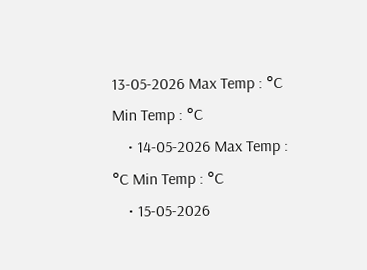13-05-2026 Max Temp : °C Min Temp : °C
    • 14-05-2026 Max Temp : °C Min Temp : °C
    • 15-05-2026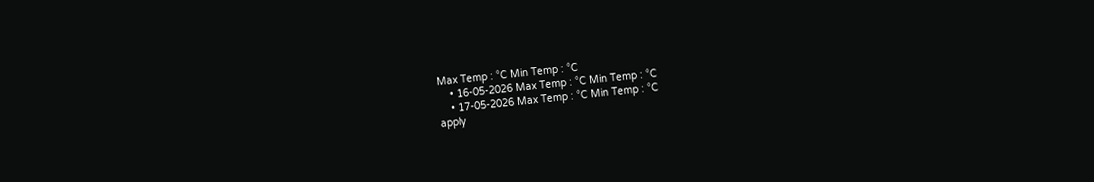Max Temp : °C Min Temp : °C
    • 16-05-2026 Max Temp : °C Min Temp : °C
    • 17-05-2026 Max Temp : °C Min Temp : °C
apply